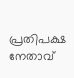പ്രതിപക്ഷ നേതാവ്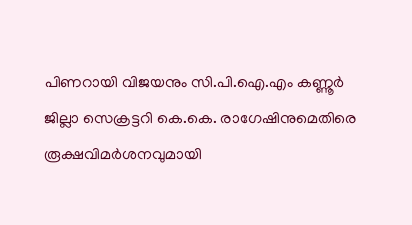പിണറായി വിജയനും സി.പി.ഐ.എം കണ്ണൂർ ജില്ലാ സെക്രട്ടറി കെ.കെ. രാഗേഷിനുമെതിരെ രൂക്ഷവിമർശനവുമായി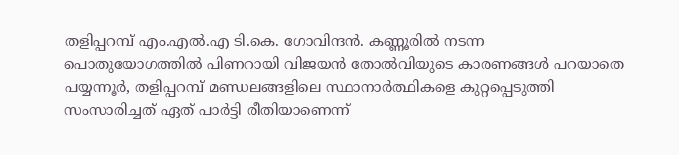തളിപ്പറമ്പ് എം.എൽ.എ ടി.കെ. ഗോവിന്ദൻ. കണ്ണൂരിൽ നടന്ന പൊതുയോഗത്തിൽ പിണറായി വിജയൻ തോൽവിയുടെ കാരണങ്ങൾ പറയാതെ പയ്യന്നൂർ, തളിപ്പറമ്പ് മണ്ഡലങ്ങളിലെ സ്ഥാനാർത്ഥികളെ കുറ്റപ്പെടുത്തി സംസാരിച്ചത് ഏത് പാർട്ടി രീതിയാണെന്ന്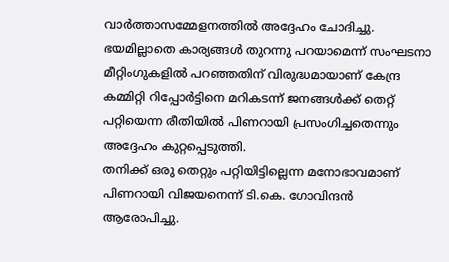വാർത്താസമ്മേളനത്തിൽ അദ്ദേഹം ചോദിച്ചു. ഭയമില്ലാതെ കാര്യങ്ങൾ തുറന്നു പറയാമെന്ന് സംഘടനാ മീറ്റിംഗുകളിൽ പറഞ്ഞതിന് വിരുദ്ധമായാണ് കേന്ദ്ര കമ്മിറ്റി റിപ്പോർട്ടിനെ മറികടന്ന് ജനങ്ങൾക്ക് തെറ്റ് പറ്റിയെന്ന രീതിയിൽ പിണറായി പ്രസംഗിച്ചതെന്നും അദ്ദേഹം കുറ്റപ്പെടുത്തി.
തനിക്ക് ഒരു തെറ്റും പറ്റിയിട്ടില്ലെന്ന മനോഭാവമാണ് പിണറായി വിജയനെന്ന് ടി.കെ. ഗോവിന്ദൻ ആരോപിച്ചു.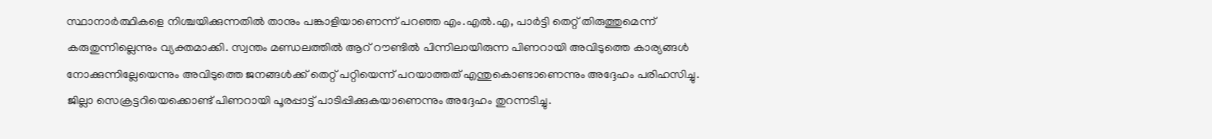സ്ഥാനാർത്ഥികളെ നിശ്ചയിക്കുന്നതിൽ താനും പങ്കാളിയാണെന്ന് പറഞ്ഞ എം.എൽ.എ, പാർട്ടി തെറ്റ് തിരുത്തുമെന്ന് കരുതുന്നില്ലെന്നും വ്യക്തമാക്കി. സ്വന്തം മണ്ഡലത്തിൽ ആറ് റൗണ്ടിൽ പിന്നിലായിരുന്ന പിണറായി അവിടുത്തെ കാര്യങ്ങൾ നോക്കുന്നില്ലേയെന്നും അവിടുത്തെ ജനങ്ങൾക്ക് തെറ്റ് പറ്റിയെന്ന് പറയാത്തത് എന്തുകൊണ്ടാണെന്നും അദ്ദേഹം പരിഹസിച്ചു. ജില്ലാ സെക്രട്ടറിയെക്കൊണ്ട് പിണറായി പൂരപ്പാട്ട് പാടിപ്പിക്കുകയാണെന്നും അദ്ദേഹം തുറന്നടിച്ചു.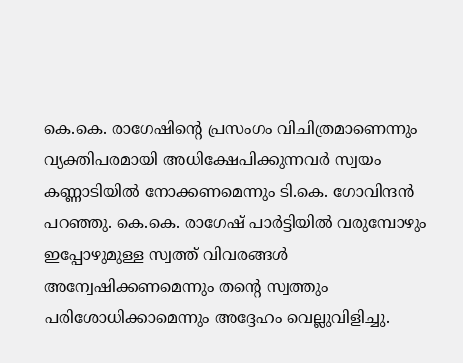കെ.കെ. രാഗേഷിന്റെ പ്രസംഗം വിചിത്രമാണെന്നും വ്യക്തിപരമായി അധിക്ഷേപിക്കുന്നവർ സ്വയം കണ്ണാടിയിൽ നോക്കണമെന്നും ടി.കെ. ഗോവിന്ദൻ പറഞ്ഞു. കെ.കെ. രാഗേഷ് പാർട്ടിയിൽ വരുമ്പോഴും ഇപ്പോഴുമുള്ള സ്വത്ത് വിവരങ്ങൾ അന്വേഷിക്കണമെന്നും തന്റെ സ്വത്തും പരിശോധിക്കാമെന്നും അദ്ദേഹം വെല്ലുവിളിച്ചു.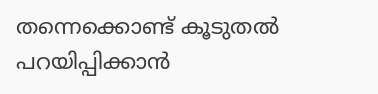തന്നെക്കൊണ്ട് കൂടുതൽ പറയിപ്പിക്കാൻ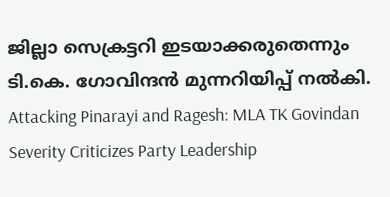ജില്ലാ സെക്രട്ടറി ഇടയാക്കരുതെന്നും ടി.കെ. ഗോവിന്ദൻ മുന്നറിയിപ്പ് നൽകി.
Attacking Pinarayi and Ragesh: MLA TK Govindan Severity Criticizes Party Leadership